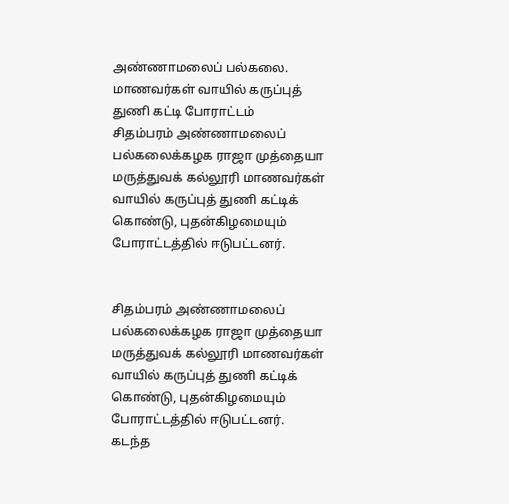அண்ணாமலைப் பல்கலை. மாணவர்கள் வாயில் கருப்புத் துணி கட்டி போராட்டம்
சிதம்பரம் அண்ணாமலைப் பல்கலைக்கழக ராஜா முத்தையா மருத்துவக் கல்லூரி மாணவர்கள் வாயில் கருப்புத் துணி கட்டிக் கொண்டு, புதன்கிழமையும் போராட்டத்தில் ஈடுபட்டனர்.


சிதம்பரம் அண்ணாமலைப் பல்கலைக்கழக ராஜா முத்தையா மருத்துவக் கல்லூரி மாணவர்கள் வாயில் கருப்புத் துணி கட்டிக் கொண்டு, புதன்கிழமையும் போராட்டத்தில் ஈடுபட்டனர்.
கடந்த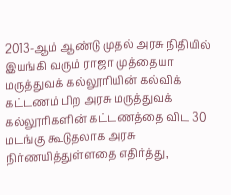2013-ஆம் ஆண்டு முதல் அரசு நிதியில் இயங்கி வரும் ராஜா முத்தையா மருத்துவக் கல்லூரியின் கல்விக் கட்டணம் பிற அரசு மருத்துவக் கல்லூரிகளின் கட்டணத்தை விட 30 மடங்கு கூடுதலாக அரசு நிர்ணயித்துள்ளதை எதிர்த்து,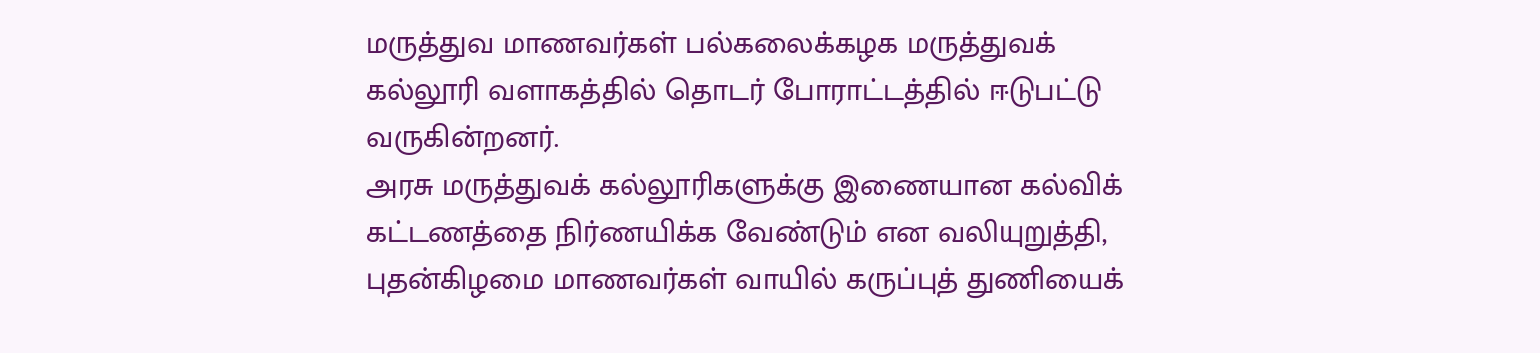மருத்துவ மாணவர்கள் பல்கலைக்கழக மருத்துவக் கல்லூரி வளாகத்தில் தொடர் போராட்டத்தில் ஈடுபட்டு வருகின்றனர்.
அரசு மருத்துவக் கல்லூரிகளுக்கு இணையான கல்விக் கட்டணத்தை நிர்ணயிக்க வேண்டும் என வலியுறுத்தி, புதன்கிழமை மாணவர்கள் வாயில் கருப்புத் துணியைக்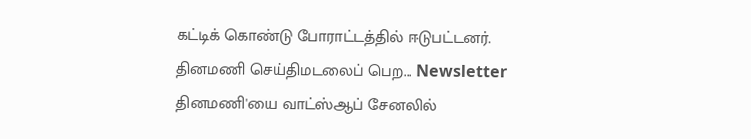கட்டிக் கொண்டு போராட்டத்தில் ஈடுபட்டனர்.
தினமணி செய்திமடலைப் பெற... Newsletter
தினமணி'யை வாட்ஸ்ஆப் சேனலில்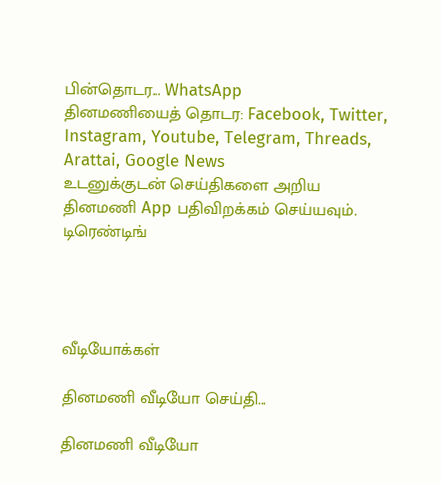பின்தொடர... WhatsApp
தினமணியைத் தொடர: Facebook, Twitter, Instagram, Youtube, Telegram, Threads, Arattai, Google News
உடனுக்குடன் செய்திகளை அறிய தினமணி App பதிவிறக்கம் செய்யவும்.
டிரெண்டிங்




வீடியோக்கள்

தினமணி வீடியோ செய்தி...

தினமணி வீடியோ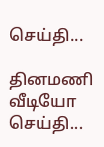செய்தி...

தினமணி வீடியோ செய்தி...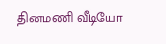தினமணி வீடியோ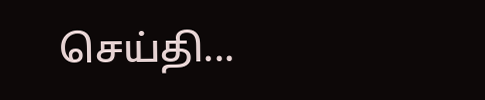செய்தி...